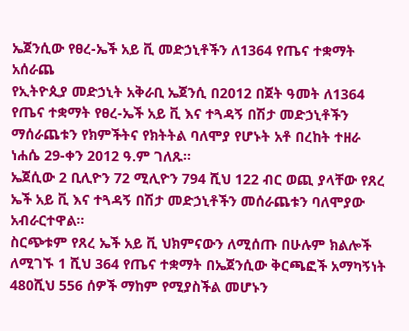ኤጀንሲው የፀረ-ኤች አይ ቪ መድኃኒቶችን ለ1364 የጤና ተቋማት አሰራጨ
የኢትዮጲያ መድኃኒት አቅራቢ ኤጀንሲ በ2012 በጀት ዓመት ለ1364 የጤና ተቋማት የፀረ-ኤች አይ ቪ እና ተጓዳኝ በሽታ መድኃኒቶችን ማሰራጨቱን የክምችትና የክትትል ባለሞያ የሆኑት አቶ በረከት ተዘራ ነሐሴ 29-ቀን 2012 ዓ.ም ገለጹ፡፡
ኤጀሲው 2 ቢሊዮን 72 ሚሊዮን 794 ሺህ 122 ብር ወጪ ያላቸው የጸረ ኤች አይ ቪ እና ተጓዳኝ በሽታ መድኃኒቶችን መሰራጨቱን ባለሞያው አብራርተዋል፡፡
ስርጭቱም የጸረ ኤች አይ ቪ ህክምናውን ለሚሰጡ በሁሉም ክልሎች ለሚገኙ 1 ሺህ 364 የጤና ተቋማት በኤጀንሲው ቅርጫፎች አማካኝነት 480ሺህ 556 ሰዎች ማከም የሚያስችል መሆኑን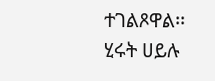ተገልጾዋል፡፡
ሂሩት ሀይሉ